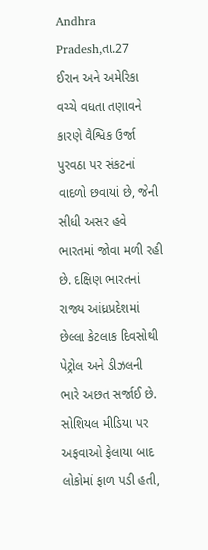Andhra Pradesh,તા.27
ઈરાન અને અમેરિકા વચ્ચે વધતા તણાવને કારણે વૈશ્વિક ઉર્જા પુરવઠા પર સંકટનાં વાદળો છવાયાં છે, જેની સીધી અસર હવે ભારતમાં જોવા મળી રહી છે. દક્ષિણ ભારતનાં રાજ્ય આંધ્રપ્રદેશમાં છેલ્લા કેટલાક દિવસોથી પેટ્રોલ અને ડીઝલની ભારે અછત સર્જાઈ છે. સોશિયલ મીડિયા પર અફવાઓ ફેલાયા બાદ લોકોમાં ફાળ પડી હતી,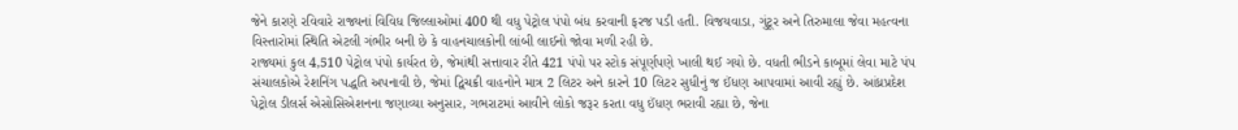જેને કારણે રવિવારે રાજ્યનાં વિવિધ જિલ્લાઓમાં 400 થી વધુ પેટ્રોલ પંપો બંધ કરવાની ફરજ પડી હતી. વિજયવાડા, ગુંટૂર અને તિરુમાલા જેવા મહત્વના વિસ્તારોમાં સ્થિતિ એટલી ગંભીર બની છે કે વાહનચાલકોની લાંબી લાઈનો જોવા મળી રહી છે.
રાજ્યમાં કુલ 4,510 પેટ્રોલ પંપો કાર્યરત છે, જેમાંથી સત્તાવાર રીતે 421 પંપો પર સ્ટોક સંપૂર્ણપણે ખાલી થઈ ગયો છે. વધતી ભીડને કાબૂમાં લેવા માટે પંપ સંચાલકોએ રેશનિંગ પદ્ધતિ અપનાવી છે, જેમાં દ્વિચક્રી વાહનોને માત્ર 2 લિટર અને કારને 10 લિટર સુધીનું જ ઈંધણ આપવામાં આવી રહ્યું છે. આંધ્રપ્રદેશ પેટ્રોલ ડીલર્સ એસોસિએશનના જણાવ્યા અનુસાર, ગભરાટમાં આવીને લોકો જરૂર કરતા વધુ ઈંધણ ભરાવી રહ્યા છે, જેના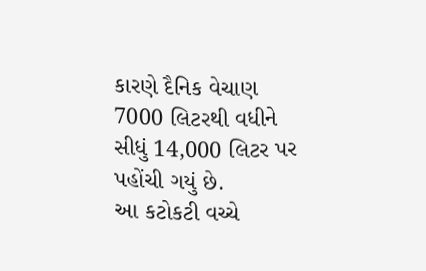કારણે દૈનિક વેચાણ 7000 લિટરથી વધીને સીધું 14,000 લિટર પર પહોંચી ગયું છે.
આ કટોકટી વચ્ચે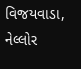વિજયવાડા, નેલ્લોર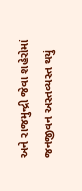અને રાજમુન્દ્રી જેવા શહેરોમાં જનજીવન અસ્તવ્યસ્ત થયું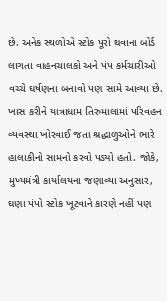છે. અનેક સ્થળોએ સ્ટોક પૂરો થવાના બોર્ડ લાગતા વાહનચાલકો અને પંપ કર્મચારીઓ વચ્ચે ઘર્ષણના બનાવો પણ સામે આવ્યા છે. ખાસ કરીને યાત્રાધામ તિરુમાલામાં પરિવહન વ્યવસ્થા ખોરવાઈ જતા શ્રદ્ધાળુઓને ભારે હાલાકીનો સામનો કરવો પડ્યો હતો. જોકે, મુખ્યમંત્રી કાર્યાલયના જણાવ્યા અનુસાર, ઘણા પંપો સ્ટોક ખૂટવાને કારણે નહીં પણ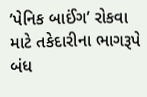’પેનિક બાઈંગ’ રોકવા માટે તકેદારીના ભાગરૂપે બંધ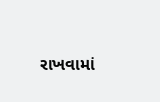રાખવામાં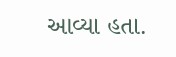આવ્યા હતા.